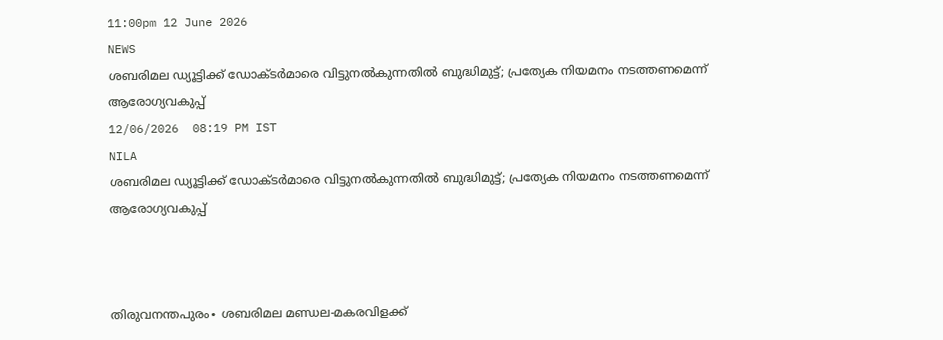11:00pm 12 June 2026
NEWS
ശബരിമല ഡ്യൂട്ടിക്ക് ഡോക്ടര്‍മാരെ വിട്ടുനല്‍കുന്നതില്‍ ബുദ്ധിമുട്ട്; പ്രത്യേക നിയമനം നടത്തണമെന്ന് ആരോഗ്യവകുപ്പ്
12/06/2026  08:19 PM IST
NILA
ശബരിമല ഡ്യൂട്ടിക്ക് ഡോക്ടര്‍മാരെ വിട്ടുനല്‍കുന്നതില്‍ ബുദ്ധിമുട്ട്; പ്രത്യേക നിയമനം നടത്തണമെന്ന് ആരോഗ്യവകുപ്പ്



തിരുവനന്തപുരം∙ ശബരിമല മണ്ഡല-മകരവിളക്ക്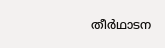തീര്‍ഥാടന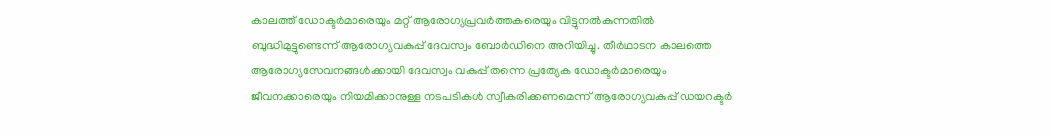കാലത്ത് ഡോക്ടര്‍മാരെയും മറ്റ് ആരോഗ്യപ്രവര്‍ത്തകരെയും വിട്ടുനല്‍കുന്നതില്‍ ബുദ്ധിമുട്ടുണ്ടെന്ന് ആരോഗ്യവകുപ്പ് ദേവസ്വം ബോര്‍ഡിനെ അറിയിച്ചു. തീര്‍ഥാടന കാലത്തെ ആരോഗ്യസേവനങ്ങള്‍ക്കായി ദേവസ്വം വകുപ്പ് തന്നെ പ്രത്യേക ഡോക്ടര്‍മാരെയും ജീവനക്കാരെയും നിയമിക്കാനുള്ള നടപടികള്‍ സ്വീകരിക്കണമെന്ന് ആരോഗ്യവകുപ്പ് ഡയറക്ടര്‍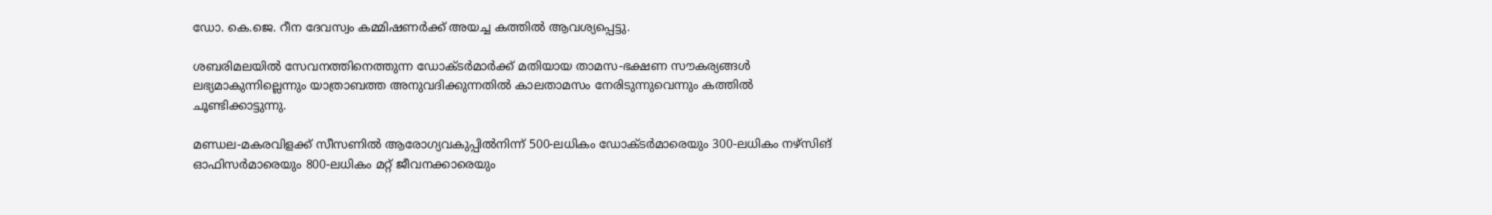ഡോ. കെ.ജെ. റീന ദേവസ്വം കമ്മിഷണര്‍ക്ക് അയച്ച കത്തില്‍ ആവശ്യപ്പെട്ടു.

ശബരിമലയില്‍ സേവനത്തിനെത്തുന്ന ഡോക്ടര്‍മാര്‍ക്ക് മതിയായ താമസ-ഭക്ഷണ സൗകര്യങ്ങള്‍ ലഭ്യമാകുന്നില്ലെന്നും യാത്രാബത്ത അനുവദിക്കുന്നതില്‍ കാലതാമസം നേരിടുന്നുവെന്നും കത്തില്‍ ചൂണ്ടിക്കാട്ടുന്നു.

മണ്ഡല-മകരവിളക്ക് സീസണില്‍ ആരോഗ്യവകുപ്പില്‍നിന്ന് 500-ലധികം ഡോക്ടര്‍മാരെയും 300-ലധികം നഴ്‌സിങ് ഓഫിസര്‍മാരെയും 800-ലധികം മറ്റ് ജീവനക്കാരെയും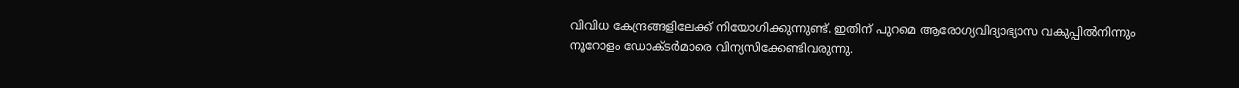വിവിധ കേന്ദ്രങ്ങളിലേക്ക് നിയോഗിക്കുന്നുണ്ട്. ഇതിന് പുറമെ ആരോഗ്യവിദ്യാഭ്യാസ വകുപ്പില്‍നിന്നും നൂറോളം ഡോക്ടര്‍മാരെ വിന്യസിക്കേണ്ടിവരുന്നു.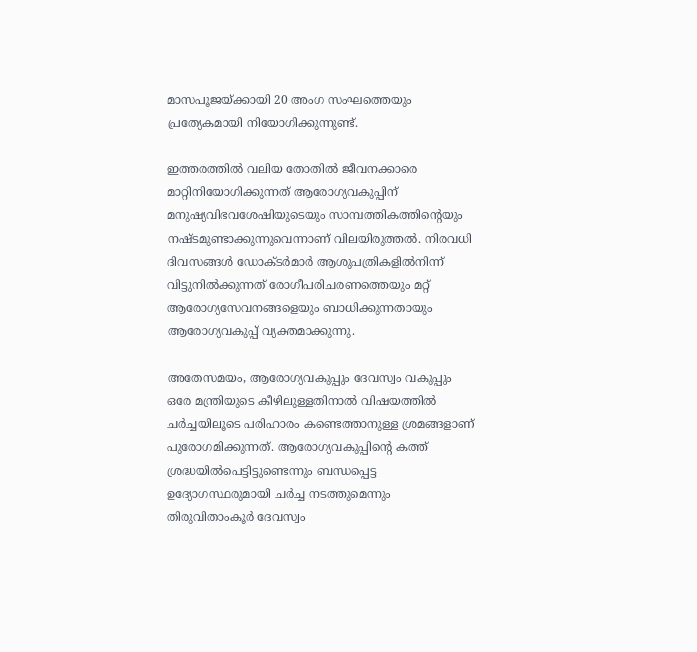മാസപൂജയ്ക്കായി 20 അംഗ സംഘത്തെയും പ്രത്യേകമായി നിയോഗിക്കുന്നുണ്ട്.

ഇത്തരത്തില്‍ വലിയ തോതില്‍ ജീവനക്കാരെ മാറ്റിനിയോഗിക്കുന്നത് ആരോഗ്യവകുപ്പിന് മനുഷ്യവിഭവശേഷിയുടെയും സാമ്പത്തികത്തിന്റെയും നഷ്ടമുണ്ടാക്കുന്നുവെന്നാണ് വിലയിരുത്തല്‍. നിരവധി ദിവസങ്ങള്‍ ഡോക്ടര്‍മാര്‍ ആശുപത്രികളില്‍നിന്ന് വിട്ടുനില്‍ക്കുന്നത് രോഗീപരിചരണത്തെയും മറ്റ് ആരോഗ്യസേവനങ്ങളെയും ബാധിക്കുന്നതായും ആരോഗ്യവകുപ്പ് വ്യക്തമാക്കുന്നു.

അതേസമയം, ആരോഗ്യവകുപ്പും ദേവസ്വം വകുപ്പും ഒരേ മന്ത്രിയുടെ കീഴിലുള്ളതിനാല്‍ വിഷയത്തില്‍ ചര്‍ച്ചയിലൂടെ പരിഹാരം കണ്ടെത്താനുള്ള ശ്രമങ്ങളാണ് പുരോഗമിക്കുന്നത്. ആരോഗ്യവകുപ്പിന്റെ കത്ത് ശ്രദ്ധയില്‍പെട്ടിട്ടുണ്ടെന്നും ബന്ധപ്പെട്ട ഉദ്യോഗസ്ഥരുമായി ചര്‍ച്ച നടത്തുമെന്നും തിരുവിതാംകൂര്‍ ദേവസ്വം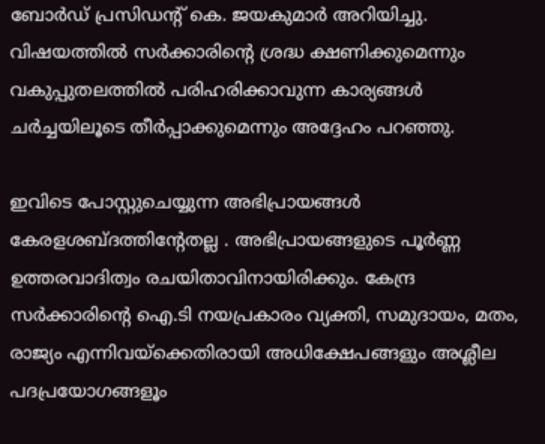ബോര്‍ഡ് പ്രസിഡന്റ് കെ. ജയകുമാര്‍ അറിയിച്ചു. വിഷയത്തില്‍ സര്‍ക്കാരിന്റെ ശ്രദ്ധ ക്ഷണിക്കുമെന്നും വകുപ്പുതലത്തില്‍ പരിഹരിക്കാവുന്ന കാര്യങ്ങള്‍ ചര്‍ച്ചയിലൂടെ തീര്‍പ്പാക്കുമെന്നും അദ്ദേഹം പറഞ്ഞു.

ഇവിടെ പോസ്റ്റുചെയ്യുന്ന അഭിപ്രായങ്ങള്‍ കേരളശബ്‌ദത്തിന്റേതല്ല . അഭിപ്രായങ്ങളുടെ പൂര്‍ണ്ണ ഉത്തരവാദിത്വം രചയിതാവിനായിരിക്കും. കേന്ദ്ര സർക്കാരിന്റെ ഐ.ടി നയപ്രകാരം വ്യക്തി, സമുദായം, മതം, രാജ്യം എന്നിവയ്ക്കെതിരായി അധിക്ഷേപങ്ങളും അശ്ലീല പദപ്രയോഗങ്ങളൂം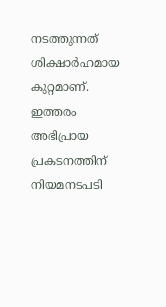നടത്തുന്നത് ശിക്ഷാര്‍ഹമായ കുറ്റമാണ്. ഇത്തരം അഭിപ്രായ പ്രകടനത്തിന് നിയമനടപടി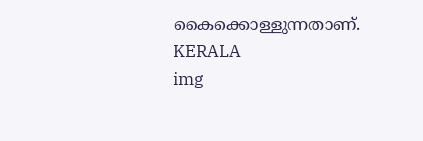കൈക്കൊള്ളുന്നതാണ്.
KERALA
img